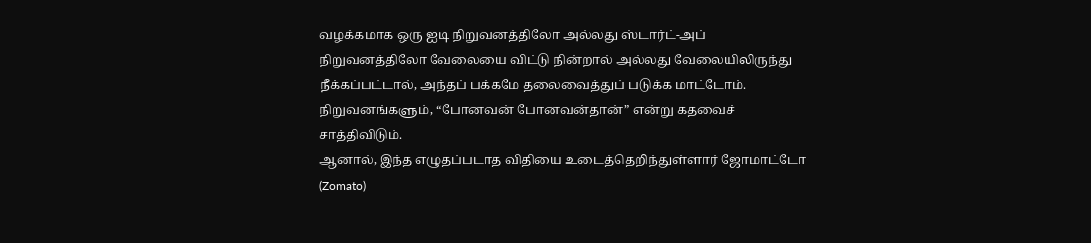வழக்கமாக ஒரு ஐடி நிறுவனத்திலோ அல்லது ஸ்டார்ட்-அப் நிறுவனத்திலோ வேலையை விட்டு நின்றால் அல்லது வேலையிலிருந்து நீக்கப்பட்டால், அந்தப் பக்கமே தலைவைத்துப் படுக்க மாட்டோம். நிறுவனங்களும், “போனவன் போனவன்தான்” என்று கதவைச் சாத்திவிடும்.
ஆனால், இந்த எழுதப்படாத விதியை உடைத்தெறிந்துள்ளார் ஜோமாட்டோ (Zomato)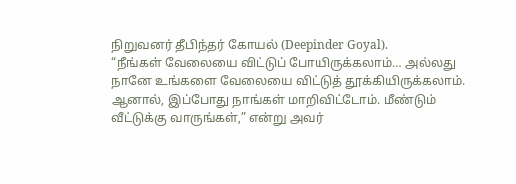நிறுவனர் தீபிந்தர் கோயல் (Deepinder Goyal).
“நீங்கள் வேலையை விட்டுப் போயிருக்கலாம்… அல்லது நானே உங்களை வேலையை விட்டுத் தூக்கியிருக்கலாம். ஆனால், இப்போது நாங்கள் மாறிவிட்டோம். மீண்டும் வீட்டுக்கு வாருங்கள்,” என்று அவர்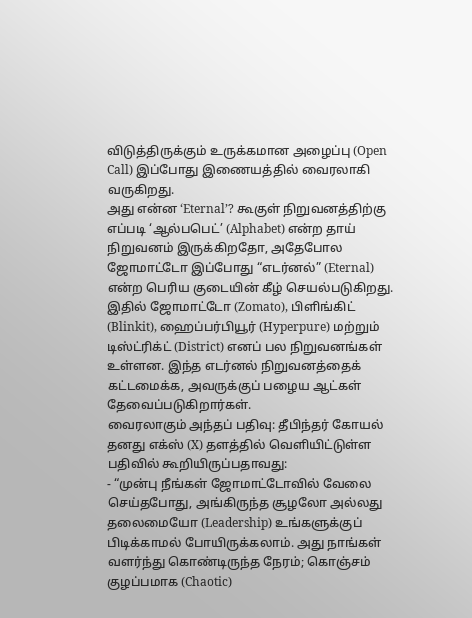விடுத்திருக்கும் உருக்கமான அழைப்பு (Open Call) இப்போது இணையத்தில் வைரலாகி வருகிறது.
அது என்ன ‘Eternal’? கூகுள் நிறுவனத்திற்கு எப்படி ‘ஆல்பபெட்’ (Alphabet) என்ற தாய் நிறுவனம் இருக்கிறதோ, அதேபோல ஜோமாட்டோ இப்போது “எடர்னல்” (Eternal) என்ற பெரிய குடையின் கீழ் செயல்படுகிறது. இதில் ஜோமாட்டோ (Zomato), பிளிங்கிட் (Blinkit), ஹைப்பர்பியூர் (Hyperpure) மற்றும் டிஸ்ட்ரிக்ட் (District) எனப் பல நிறுவனங்கள் உள்ளன. இந்த எடர்னல் நிறுவனத்தைக் கட்டமைக்க, அவருக்குப் பழைய ஆட்கள் தேவைப்படுகிறார்கள்.
வைரலாகும் அந்தப் பதிவு: தீபிந்தர் கோயல் தனது எக்ஸ் (X) தளத்தில் வெளியிட்டுள்ள பதிவில் கூறியிருப்பதாவது:
- “முன்பு நீங்கள் ஜோமாட்டோவில் வேலை செய்தபோது, அங்கிருந்த சூழலோ அல்லது தலைமையோ (Leadership) உங்களுக்குப் பிடிக்காமல் போயிருக்கலாம். அது நாங்கள் வளர்ந்து கொண்டிருந்த நேரம்; கொஞ்சம் குழப்பமாக (Chaotic)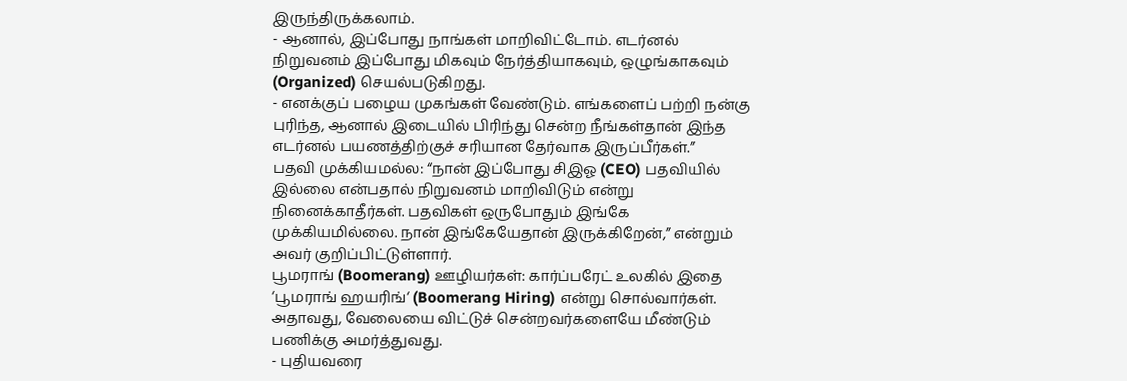இருந்திருக்கலாம்.
- ஆனால், இப்போது நாங்கள் மாறிவிட்டோம். எடர்னல் நிறுவனம் இப்போது மிகவும் நேர்த்தியாகவும், ஒழுங்காகவும் (Organized) செயல்படுகிறது.
- எனக்குப் பழைய முகங்கள் வேண்டும். எங்களைப் பற்றி நன்கு புரிந்த, ஆனால் இடையில் பிரிந்து சென்ற நீங்கள்தான் இந்த எடர்னல் பயணத்திற்குச் சரியான தேர்வாக இருப்பீர்கள்.”
பதவி முக்கியமல்ல: “நான் இப்போது சிஇஓ (CEO) பதவியில் இல்லை என்பதால் நிறுவனம் மாறிவிடும் என்று நினைக்காதீர்கள். பதவிகள் ஒருபோதும் இங்கே முக்கியமில்லை. நான் இங்கேயேதான் இருக்கிறேன்,” என்றும் அவர் குறிப்பிட்டுள்ளார்.
பூமராங் (Boomerang) ஊழியர்கள்: கார்ப்பரேட் உலகில் இதை ‘பூமராங் ஹயரிங்‘ (Boomerang Hiring) என்று சொல்வார்கள். அதாவது, வேலையை விட்டுச் சென்றவர்களையே மீண்டும் பணிக்கு அமர்த்துவது.
- புதியவரை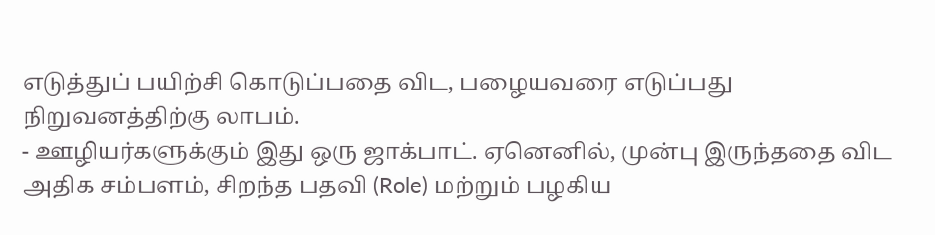எடுத்துப் பயிற்சி கொடுப்பதை விட, பழையவரை எடுப்பது நிறுவனத்திற்கு லாபம்.
- ஊழியர்களுக்கும் இது ஒரு ஜாக்பாட். ஏனெனில், முன்பு இருந்ததை விட அதிக சம்பளம், சிறந்த பதவி (Role) மற்றும் பழகிய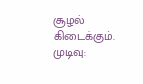சூழல் கிடைக்கும்.
முடிவு: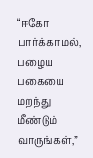“ஈகோ பார்க்காமல், பழைய பகையை மறந்து மீண்டும் வாருங்கள்,”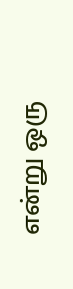என்று ஒரு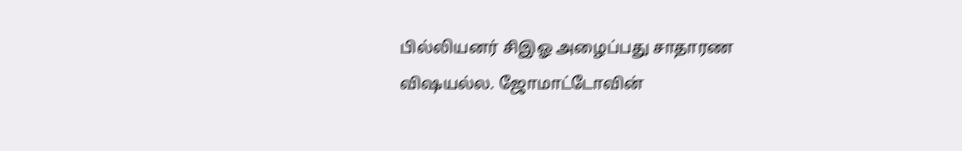பில்லியனர் சிஇஓ அழைப்பது சாதாரண விஷயல்ல. ஜோமாட்டோவின்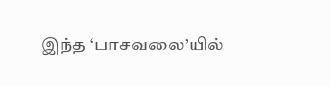இந்த ‘பாசவலை’யில்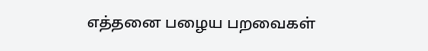எத்தனை பழைய பறவைகள்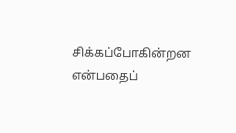சிக்கப்போகின்றன என்பதைப்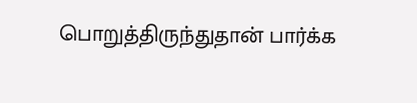பொறுத்திருந்துதான் பார்க்க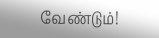வேண்டும்!